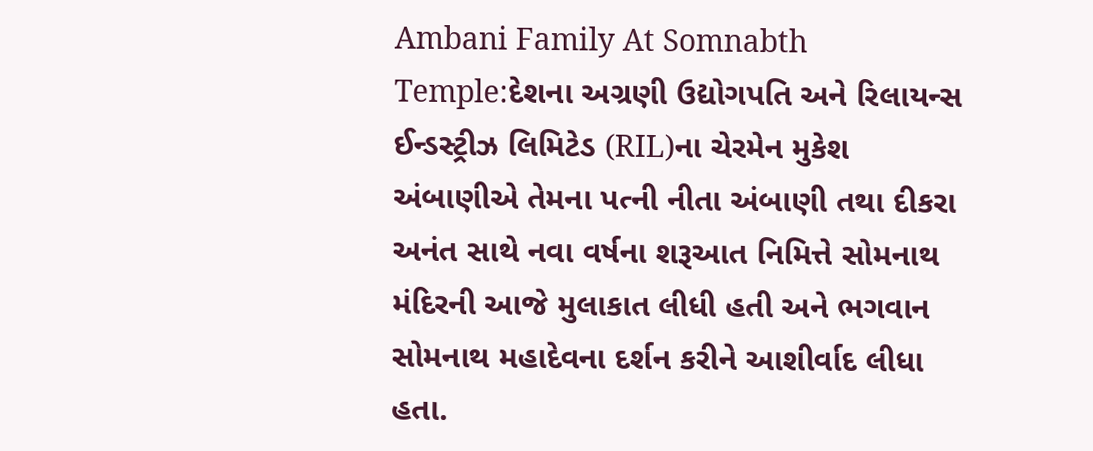Ambani Family At Somnabth Temple:દેશના અગ્રણી ઉદ્યોગપતિ અને રિલાયન્સ ઈન્ડસ્ટ્રીઝ લિમિટેડ (RIL)ના ચેરમેન મુકેશ અંબાણીએ તેમના પત્ની નીતા અંબાણી તથા દીકરા અનંત સાથે નવા વર્ષના શરૂઆત નિમિત્તે સોમનાથ મંદિરની આજે મુલાકાત લીધી હતી અને ભગવાન સોમનાથ મહાદેવના દર્શન કરીને આશીર્વાદ લીધા હતા.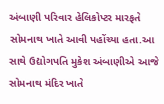અંબાણી પરિવાર હેલિકોપ્ટર મારફતે સોમનાથ ખાતે આવી પહોંચ્યા હતા.આ સાથે ઉદ્યોગપતિ મુકેશ અંબાણીએ આજે સોમનાથ મંદિર ખાતે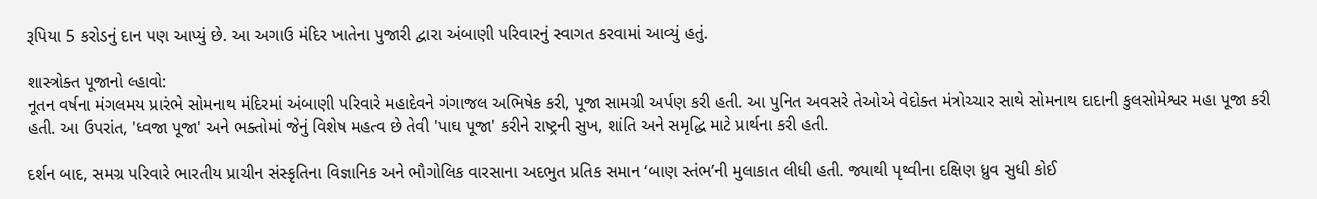રૂપિયા 5 કરોડનું દાન પણ આપ્યું છે. આ અગાઉ મંદિર ખાતેના પુજારી દ્વારા અંબાણી પરિવારનું સ્વાગત કરવામાં આવ્યું હતું.

શાસ્ત્રોક્ત પૂજાનો લ્હાવો:
નૂતન વર્ષના મંગલમય પ્રારંભે સોમનાથ મંદિરમાં અંબાણી પરિવારે મહાદેવને ગંગાજલ અભિષેક કરી, પૂજા સામગ્રી અર્પણ કરી હતી. આ પુનિત અવસરે તેઓએ વેદોક્ત મંત્રોચ્ચાર સાથે સોમનાથ દાદાની કુલસોમેશ્વર મહા પૂજા કરી હતી. આ ઉપરાંત, 'ધ્વજા પૂજા' અને ભક્તોમાં જેનું વિશેષ મહત્વ છે તેવી 'પાઘ પૂજા' કરીને રાષ્ટ્રની સુખ, શાંતિ અને સમૃદ્ધિ માટે પ્રાર્થના કરી હતી.

દર્શન બાદ, સમગ્ર પરિવારે ભારતીય પ્રાચીન સંસ્કૃતિના વિજ્ઞાનિક અને ભૌગોલિક વારસાના અદભુત પ્રતિક સમાન ‘બાણ સ્તંભ’ની મુલાકાત લીધી હતી. જ્યાથી પૃથ્વીના દક્ષિણ ધ્રુવ સુધી કોઈ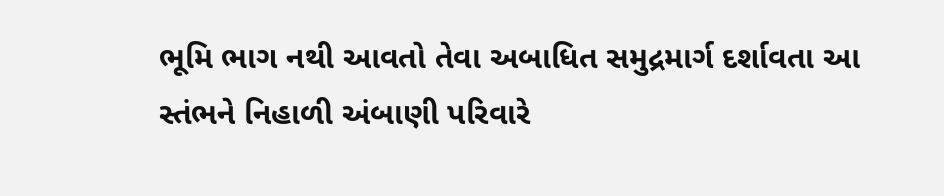ભૂમિ ભાગ નથી આવતો તેવા અબાધિત સમુદ્રમાર્ગ દર્શાવતા આ સ્તંભને નિહાળી અંબાણી પરિવારે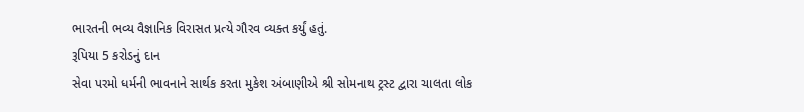ભારતની ભવ્ય વૈજ્ઞાનિક વિરાસત પ્રત્યે ગૌરવ વ્યક્ત કર્યું હતું.
રૂપિયા 5 કરોડનું દાન
સેવા પરમો ધર્મની ભાવનાને સાર્થક કરતા મુકેશ અંબાણીએ શ્રી સોમનાથ ટ્રસ્ટ દ્વારા ચાલતા લોક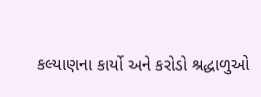કલ્યાણના કાર્યો અને કરોડો શ્રદ્ધાળુઓ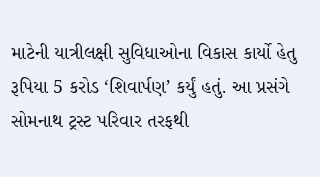માટેની યાત્રીલક્ષી સુવિધાઓના વિકાસ કાર્યો હેતુ રૂપિયા 5 કરોડ ‘શિવાર્પણ’ કર્યું હતું. આ પ્રસંગે સોમનાથ ટ્રસ્ટ પરિવાર તરફથી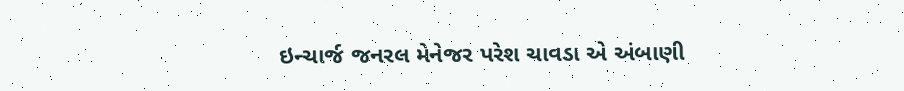ઇન્ચાર્જ જનરલ મેનેજર પરેશ ચાવડા એ અંબાણી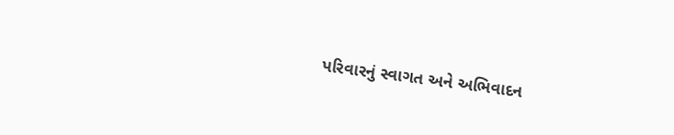પરિવારનું સ્વાગત અને અભિવાદન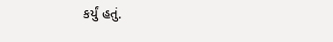કર્યું હતું.